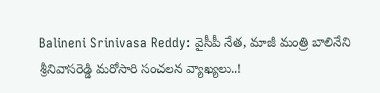Balineni Srinivasa Reddy: వైసీపీ నేత, మాజీ మంత్రి బాలినేని శ్రీనివాసరెడ్డి మరోసారి సంచలన వ్యాఖ్యలు..!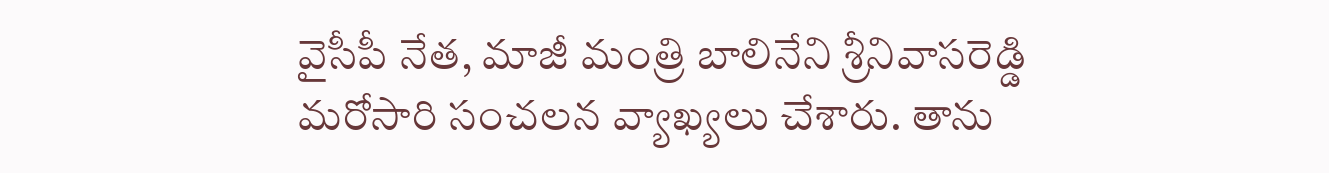వైసీపీ నేత, మాజీ మంత్రి బాలినేని శ్రీనివాసరెడ్డి మరోసారి సంచలన వ్యాఖ్యలు చేశారు. తాను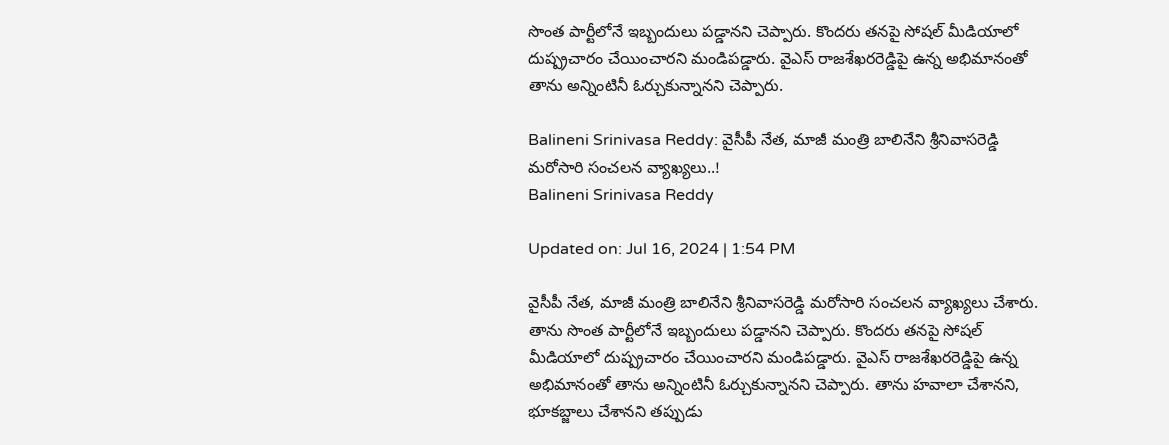సొంత పార్టీలోనే ఇబ్బందులు పడ్డానని చెప్పారు. కొందరు తనపై సోషల్ మీడియాలో దుష్ప్రచారం చేయించారని మండిపడ్డారు. వైఎస్ రాజశేఖరరెడ్డిపై ఉన్న అభిమానంతో తాను అన్నింటినీ ఓర్చుకున్నానని చెప్పారు.

Balineni Srinivasa Reddy: వైసీపీ నేత, మాజీ మంత్రి బాలినేని శ్రీనివాసరెడ్డి మరోసారి సంచలన వ్యాఖ్యలు..!
Balineni Srinivasa Reddy

Updated on: Jul 16, 2024 | 1:54 PM

వైసీపీ నేత, మాజీ మంత్రి బాలినేని శ్రీనివాసరెడ్డి మరోసారి సంచలన వ్యాఖ్యలు చేశారు. తాను సొంత పార్టీలోనే ఇబ్బందులు పడ్డానని చెప్పారు. కొందరు తనపై సోషల్ మీడియాలో దుష్ప్రచారం చేయించారని మండిపడ్డారు. వైఎస్ రాజశేఖరరెడ్డిపై ఉన్న అభిమానంతో తాను అన్నింటినీ ఓర్చుకున్నానని చెప్పారు. తాను హవాలా చేశానని, భూకబ్జాలు చేశానని తప్పుడు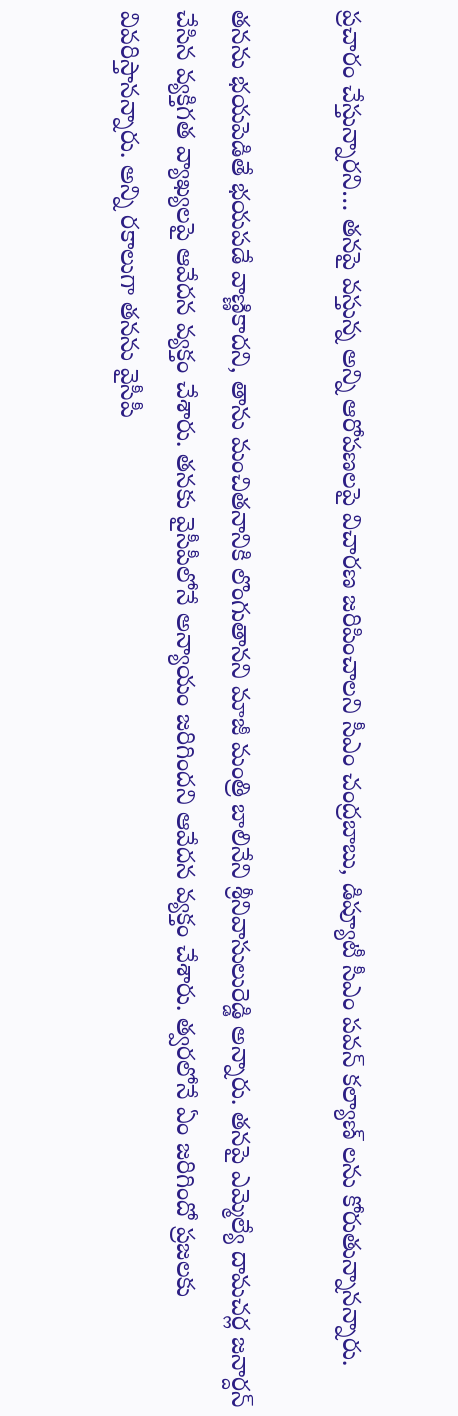ప్రచారం చేస్తున్నారని… తనపై వస్తున్న అన్ని ఆరోపణలపై విచారణ జరిపించాలని సీఎం చంద్రబాబు, డిప్యూటీ సీఎం పవన్ కల్యాణ్ లను కోరుతున్నానన్నారు.

తనను భయపెడితే భయపడే వాణ్ణికాదని, తాను మంచితనానికి లొంగుతానని మాజీ మంత్రి బాలినేని శ్రీనివాసులురెడ్డి అన్నారు. తనపై ఎమ్మెల్యే దామచర్ల జనార్దన్‌ చేసిన వ్యక్తిగత వ్యాఖ్యలపై ఆవేదన వ్యక్తం చేశారు. తనకు వైసీపీలోనే అన్యాయం జరిగిందని ఆవేదన వ్యక్తం చేశారు. త్వరలోనే ఏం జరిగిందో ప్రజలకు వివరిస్తానన్నారు. అన్ని రకాలుగా తనను వైసీపీ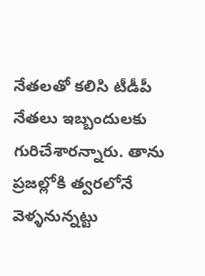నేతలతో కలిసి టీడీపీ నేతలు ఇబ్బందులకు గురిచేశారన్నారు. తాను ప్రజల్లోకి త్వరలోనే వెళ్ళనున్నట్టు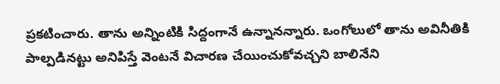ప్రకటించారు. తాను అన్నింటికి సిద్దంగానే ఉన్నానన్నారు. ఒంగోలులో తాను అవినీతికి పాల్పడినట్టు అనిపిస్తే వెంటనే విచారణ చేయించుకోవచ్చని బాలినేని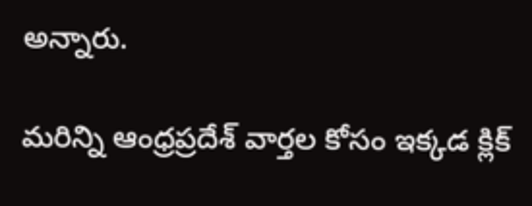అన్నారు.

మరిన్ని ఆంధ్రప్రదేశ్ వార్తల కోసం ఇక్కడ క్లిక్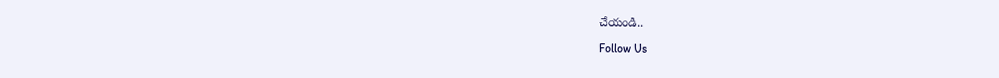చేయండి..

Follow Us